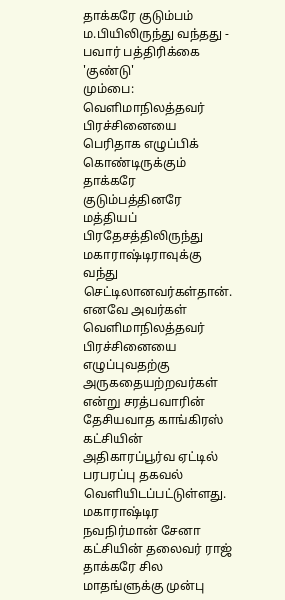தாக்கரே குடும்பம் ம.பியிலிருந்து வந்தது - பவார் பத்திரிக்கை 'குண்டு'
மும்பை: வெளிமாநிலத்தவர் பிரச்சினையை பெரிதாக எழுப்பிக் கொண்டிருக்கும் தாக்கரே குடும்பத்தினரே மத்தியப் பிரதேசத்திலிருந்து மகாராஷ்டிராவுக்கு வந்து செட்டிலானவர்கள்தான். எனவே அவர்கள் வெளிமாநிலத்தவர் பிரச்சினையை எழுப்புவதற்கு அருகதையற்றவர்கள் என்று சரத்பவாரின் தேசியவாத காங்கிரஸ் கட்சியின் அதிகாரப்பூர்வ ஏட்டில் பரபரப்பு தகவல் வெளியிடப்பட்டுள்ளது.
மகாராஷ்டிர நவநிர்மான் சேனா கட்சியின் தலைவர் ராஜ் தாக்கரே சில மாதங்ளுக்கு முன்பு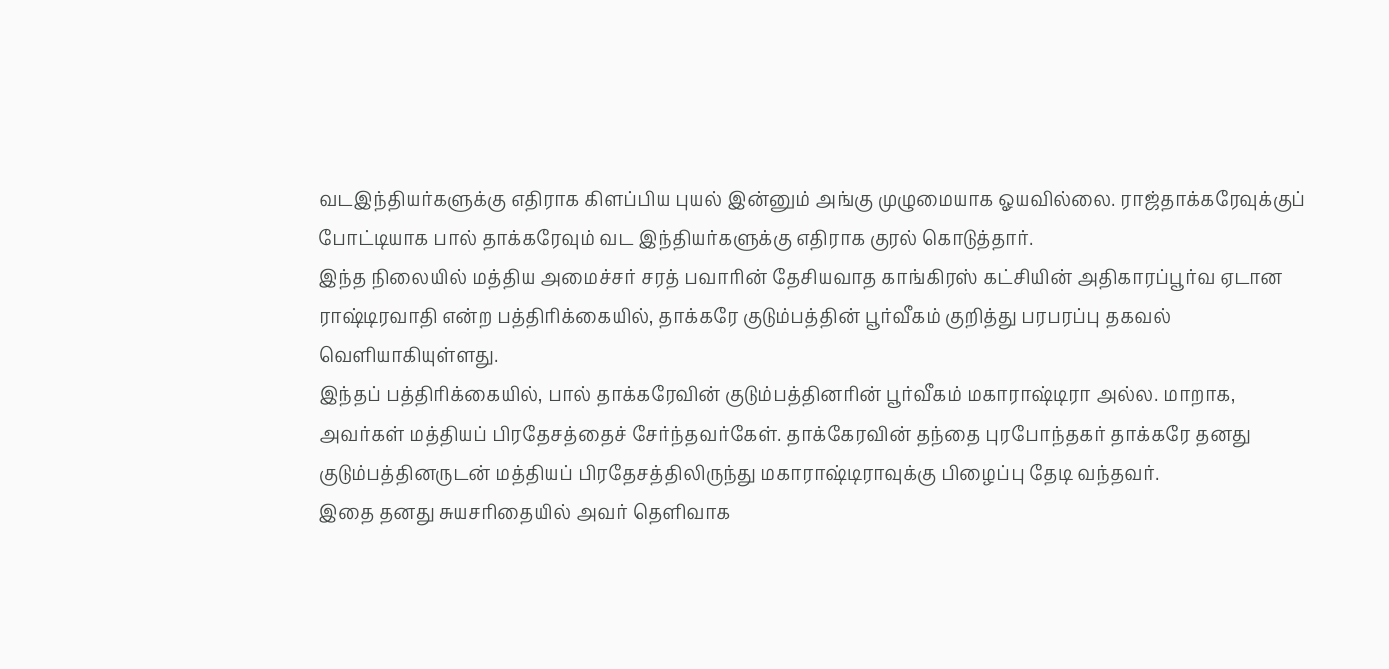வடஇந்தியர்களுக்கு எதிராக கிளப்பிய புயல் இன்னும் அங்கு முழுமையாக ஓயவில்லை. ராஜ்தாக்கரேவுக்குப் போட்டியாக பால் தாக்கரேவும் வட இந்தியர்களுக்கு எதிராக குரல் கொடுத்தார்.
இந்த நிலையில் மத்திய அமைச்சர் சரத் பவாரின் தேசியவாத காங்கிரஸ் கட்சியின் அதிகாரப்பூர்வ ஏடான ராஷ்டிரவாதி என்ற பத்திரிக்கையில், தாக்கரே குடும்பத்தின் பூர்வீகம் குறித்து பரபரப்பு தகவல் வெளியாகியுள்ளது.
இந்தப் பத்திரிக்கையில், பால் தாக்கரேவின் குடும்பத்தினரின் பூர்வீகம் மகாராஷ்டிரா அல்ல. மாறாக, அவர்கள் மத்தியப் பிரதேசத்தைச் சேர்ந்தவர்கேள். தாக்கேரவின் தந்தை புரபோந்தகர் தாக்கரே தனது குடும்பத்தினருடன் மத்தியப் பிரதேசத்திலிருந்து மகாராஷ்டிராவுக்கு பிழைப்பு தேடி வந்தவர்.
இதை தனது சுயசரிதையில் அவர் தெளிவாக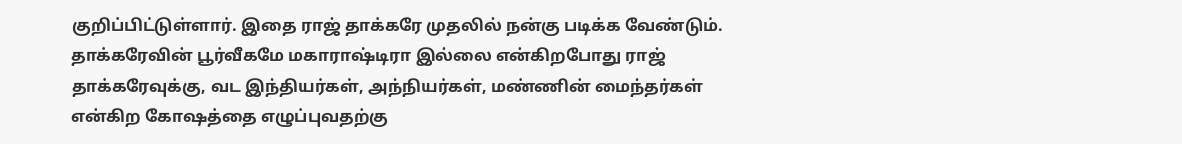குறிப்பிட்டுள்ளார். இதை ராஜ் தாக்கரே முதலில் நன்கு படிக்க வேண்டும்.
தாக்கரேவின் பூர்வீகமே மகாராஷ்டிரா இல்லை என்கிறபோது ராஜ் தாக்கரேவுக்கு, வட இந்தியர்கள், அந்நியர்கள், மண்ணின் மைந்தர்கள் என்கிற கோஷத்தை எழுப்புவதற்கு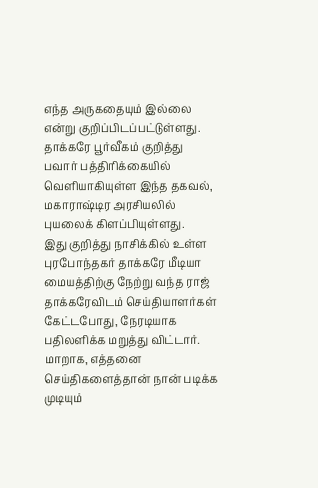எந்த அருகதையும் இல்லை என்று குறிப்பிடப்பட்டுள்ளது.
தாக்கரே பூர்வீகம் குறித்து பவார் பத்திரிக்கையில் வெளியாகியுள்ள இந்த தகவல், மகாராஷ்டிர அரசியலில் புயலைக் கிளப்பியுள்ளது.
இது குறித்து நாசிக்கில் உள்ள புரபோந்தகர் தாக்கரே மீடியா மையத்திற்கு நேற்று வந்த ராஜ் தாக்கரேவிடம் செய்தியாளர்கள் கேட்டபோது, நேரடியாக பதிலளிக்க மறுத்து விட்டார். மாறாக, எத்தனை செய்திகளைத்தான் நான் படிக்க முடியும்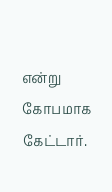என்று கோபமாக கேட்டார்.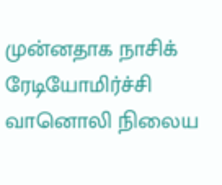முன்னதாக நாசிக் ரேடியோமிர்ச்சி வானொலி நிலைய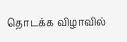தொடக்க விழாவில்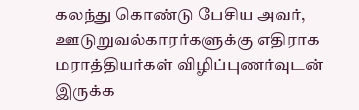கலந்து கொண்டு பேசிய அவர், ஊடுறுவல்காரர்களுக்கு எதிராக மராத்தியர்கள் விழிப்புணர்வுடன் இருக்க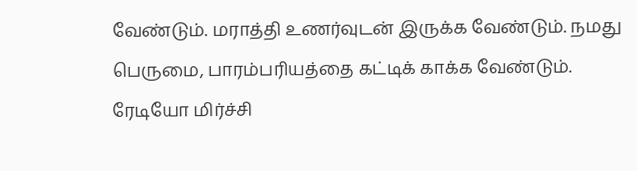வேண்டும். மராத்தி உணர்வுடன் இருக்க வேண்டும். நமது பெருமை, பாரம்பரியத்தை கட்டிக் காக்க வேண்டும்.
ரேடியோ மிர்ச்சி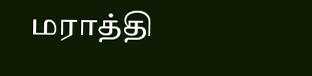மராத்தி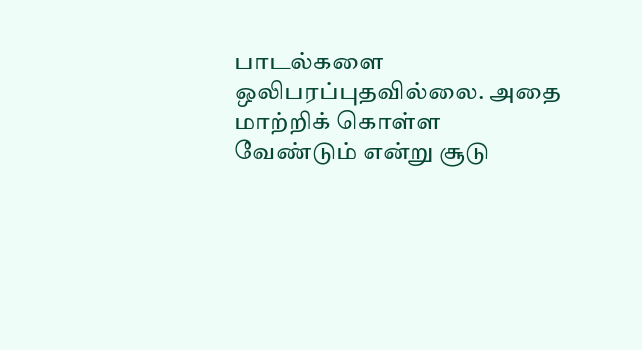பாடல்களை ஒலிபரப்புதவில்லை. அதை மாற்றிக் கொள்ள வேண்டும் என்று சூடு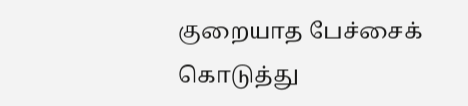குறையாத பேச்சைக் கொடுத்து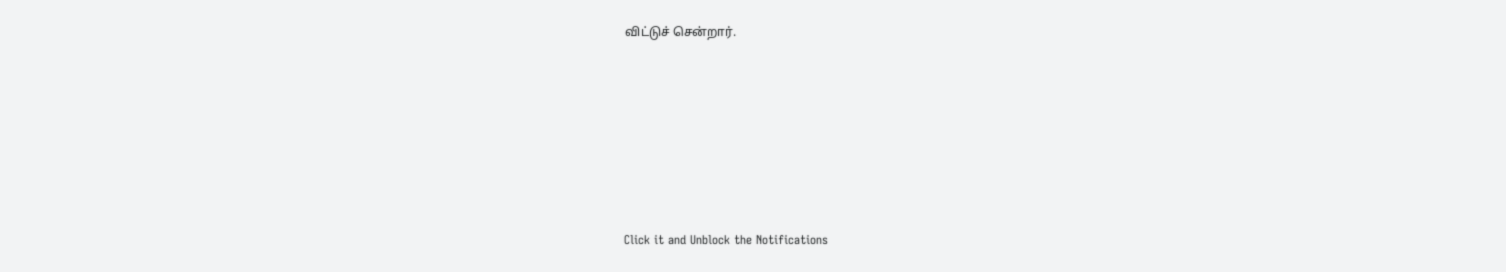விட்டுச் சென்றார்.












Click it and Unblock the Notifications